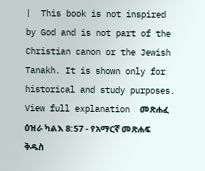|  This book is not inspired by God and is not part of the Christian canon or the Jewish Tanakh. It is shown only for historical and study purposes.  View full explanation  መጽሐፈ ዕዝራ ካልእ 8:57 - የአማርኛ መጽሐፍ ቅዱስ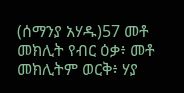(ሰማንያ አሃዱ)57 መቶ መክሊት የብር ዕቃ፥ መቶ መክሊትም ወርቅ፥ ሃያ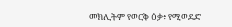መክሊትም የወርቅ ዕቃ፥ የሚወደድ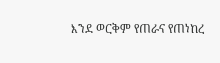እንደ ወርቅም የጠራና የጠነከረ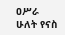ዐሥራ ሁለት የናስ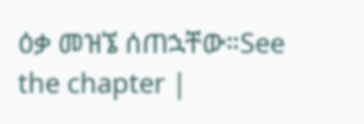ዕቃ መዝኜ ሰጠኋቸው።See the chapter |